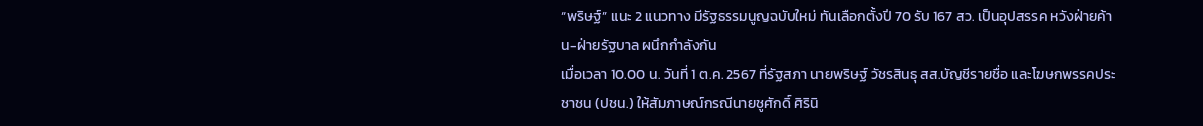“พริษฐ์” แนะ 2 แนวทาง มีรัฐธรรมนูญฉบับใหม่ ทันเลือกตั้งปี 70 รับ 167 สว. เป็นอุปสรรค หวังฝ่ายค้าน-ฝ่ายรัฐบาล ผนึกกำลังกัน
เมื่อเวลา 10.00 น. วันที่ 1 ต.ค. 2567 ที่รัฐสภา นายพริษฐ์ วัชรสินธุ สส.บัญชีรายชื่อ และโฆษกพรรคประชาชน (ปชน.) ให้สัมภาษณ์กรณีนายชูศักดิ์ ศิรินิ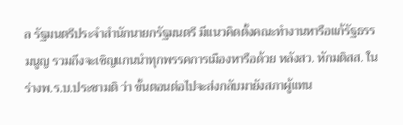ล รัฐมนตรีประจำสำนักนายกรัฐมนตรี มีแนวคิดตั้งคณะทำงานหารือแก้รัฐธรรมนูญ รวมถึงจะเชิญแกนนำทุกพรรคการเมืองหารือด้วย หลังสว. หักมติสส. ในร่างพ.ร.บ.ประชามติ ว่า ขั้นตอนต่อไปจะส่งกลับมายังสภาผู้แทน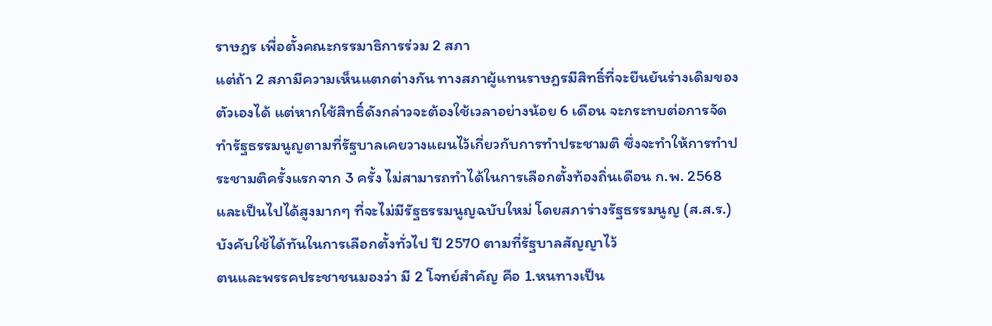ราษฎร เพื่อตั้งคณะกรรมาธิการร่วม 2 สภา
แต่ถ้า 2 สภามีความเห็นแตกต่างกัน ทางสภาผู้แทนราษฎรมีสิทธิ์ที่จะยืนยันร่างเดิมของตัวเองได้ แต่หากใช้สิทธิ์ดังกล่าวจะต้องใช้เวลาอย่างน้อย 6 เดือน จะกระทบต่อการจัดทำรัฐธรรมนูญตามที่รัฐบาลเคยวางแผนไว้เกี่ยวกับการทำประชามติ ซึ่งจะทำให้การทำประชามติครั้งแรกจาก 3 ครั้ง ไม่สามารถทำได้ในการเลือกตั้งท้องถิ่นเดือน ก.พ. 2568 และเป็นไปได้สูงมากๆ ที่จะไม่มีรัฐธรรมนูญฉบับใหม่ โดยสภาร่างรัฐธรรมนูญ (ส.ส.ร.) บังคับใช้ได้ทันในการเลือกตั้งทั่วไป ปี 2570 ตามที่รัฐบาลสัญญาไว้
ตนและพรรคประชาชนมองว่า มี 2 โจทย์สำคัญ คือ 1.หนทางเป็น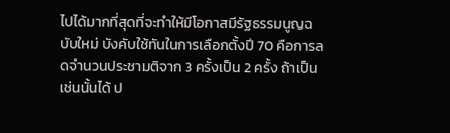ไปได้มากที่สุดที่จะทำให้มีโอกาสมีรัฐธรรมนูญฉบับใหม่ บังคับใช้ทันในการเลือกตั้งปี 70 คือการลดจำนวนประชามติจาก 3 ครั้งเป็น 2 ครั้ง ถ้าเป็นเช่นนั้นได้ ป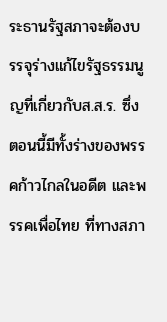ระธานรัฐสภาจะต้องบรรจุร่างแก้ไขรัฐธรรมนูญที่เกี่ยวกับส.ส.ร. ซึ่งตอนนี้มีทั้งร่างของพรรคก้าวไกลในอดีต และพรรคเพื่อไทย ที่ทางสภา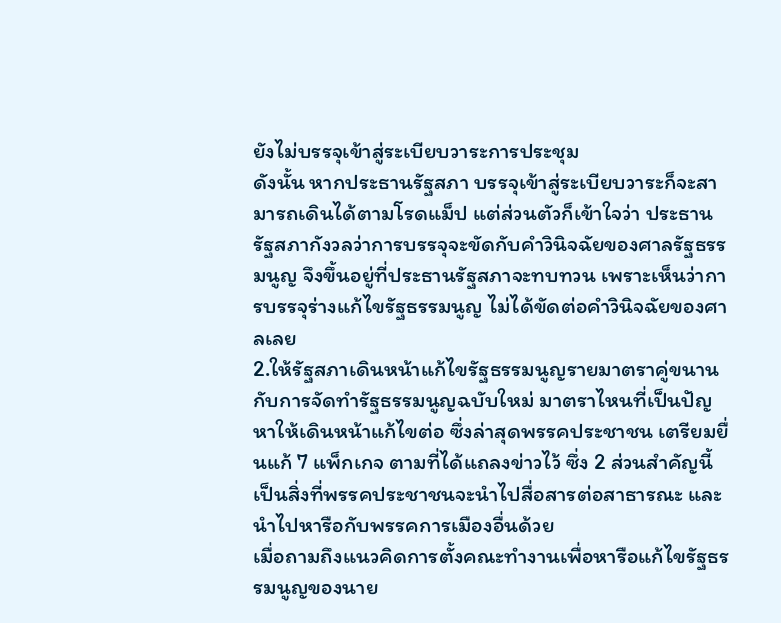ยังไม่บรรจุเข้าสู่ระเบียบวาระการประชุม
ดังนั้น หากประธานรัฐสภา บรรจุเข้าสู่ระเบียบวาระก็จะสามารถเดินได้ตามโรดแม็ป แต่ส่วนตัวก็เข้าใจว่า ประธานรัฐสภากังวลว่าการบรรจุจะขัดกับคำวินิจฉัยของศาลรัฐธรรมนูญ จึงขึ้นอยู่ที่ประธานรัฐสภาจะทบทวน เพราะเห็นว่าการบรรจุร่างแก้ไขรัฐธรรมนูญ ไม่ได้ขัดต่อคำวินิจฉัยของศาลเลย
2.ให้รัฐสภาเดินหน้าแก้ไขรัฐธรรมนูญรายมาตราคู่ขนานกับการจัดทำรัฐธรรมนูญฉบับใหม่ มาตราไหนที่เป็นปัญหาให้เดินหน้าแก้ไขต่อ ซึ่งล่าสุดพรรคประชาชน เตรียมยื่นแก้ 7 แพ็กเกจ ตามที่ได้แถลงข่าวไว้ ซึ่ง 2 ส่วนสำคัญนี้ เป็นสิ่งที่พรรคประชาชนจะนำไปสื่อสารต่อสาธารณะ และนำไปหารือกับพรรคการเมืองอื่นด้วย
เมื่อถามถึงแนวคิดการตั้งคณะทำงานเพื่อหารือแก้ไขรัฐธรรมนูญของนาย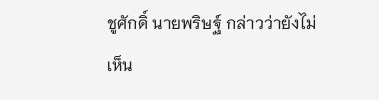ชูศักดิ์ นายพริษฐ์ กล่าวว่ายังไม่เห็น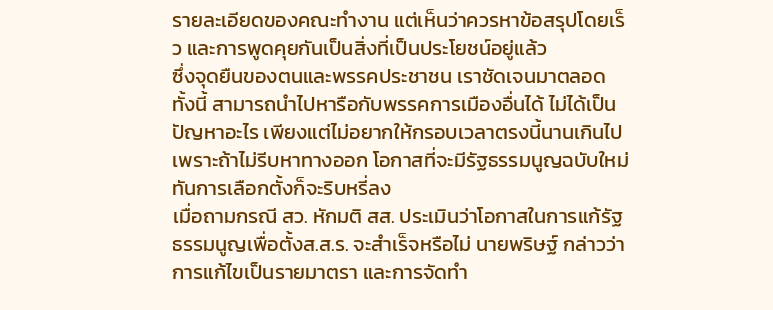รายละเอียดของคณะทำงาน แต่เห็นว่าควรหาข้อสรุปโดยเร็ว และการพูดคุยกันเป็นสิ่งที่เป็นประโยชน์อยู่แล้ว
ซึ่งจุดยืนของตนและพรรคประชาชน เราชัดเจนมาตลอด ทั้งนี้ สามารถนำไปหารือกับพรรคการเมืองอื่นได้ ไม่ได้เป็นปัญหาอะไร เพียงแต่ไม่อยากให้กรอบเวลาตรงนี้นานเกินไป เพราะถ้าไม่รีบหาทางออก โอกาสที่จะมีรัฐธรรมนูญฉบับใหม่ทันการเลือกตั้งก็จะริบหรี่ลง
เมื่อถามกรณี สว. หักมติ สส. ประเมินว่าโอกาสในการแก้รัฐธรรมนูญเพื่อตั้งส.ส.ร. จะสำเร็จหรือไม่ นายพริษฐ์ กล่าวว่า การแก้ไขเป็นรายมาตรา และการจัดทำ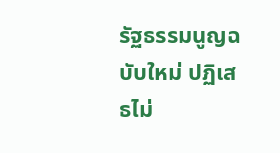รัฐธรรมนูญฉบับใหม่ ปฏิเสธไม่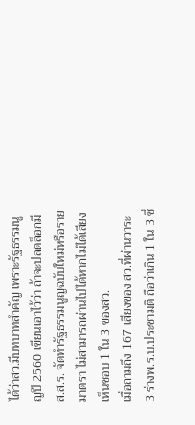ได้ว่าสว.มีบทบาทสำคัญ เพราะรัฐธรรมนูญปี 2560 เขียนเอาไว้ว่า ถ้าจะปลดล็อกมีส.ส.ร. จัดทำรัฐธรรมนูญฉบับใหม่หรือรายมาตรา ไม่สามารถผ่านไปได้หากไม่ได้เสียงเห็นชอบ 1 ใน 3 ของสว.
เมื่อถามถึง 167 เสียงของ สว.ที่ผ่านวาระ 3 ร่างพ.ร.บ.ประชามติ ถือว่าเกิน 1 ใน 3 ซึ่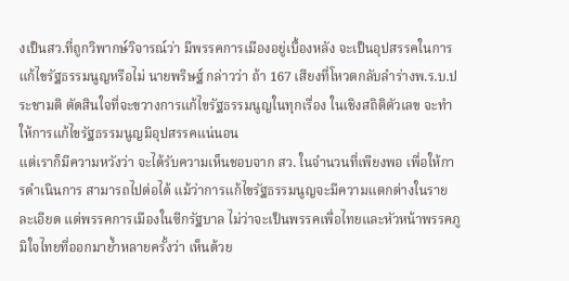งเป็นสว.ที่ถูกวิพากษ์วิจารณ์ว่า มีพรรคการเมืองอยู่เบื้องหลัง จะเป็นอุปสรรคในการแก้ไขรัฐธรรมนูญหรือไม่ นายพริษฐ์ กล่าวว่า ถ้า 167 เสียงที่โหวตกลับลำร่างพ.ร.บ.ประชามติ ตัดสินใจที่จะขวางการแก้ไขรัฐธรรมนูญในทุกเรื่อง ในเชิงสถิติตัวเลข จะทำให้การแก้ไขรัฐธรรมนูญมีอุปสรรคแน่นอน
แต่เราก็มีความหวังว่า จะได้รับความเห็นชอบจาก สว. ในจำนวนที่เพียงพอ เพื่อให้การดำเนินการ สามารถไปต่อได้ แม้ว่าการแก้ไขรัฐธรรมนูญจะมีความแตกต่างในรายละเอียด แต่พรรคการเมืองในซีกรัฐบาล ไม่ว่าจะเป็นพรรคเพื่อไทยและหัวหน้าพรรคภูมิใจไทยที่ออกมาย้ำหลายครั้งว่า เห็นด้วย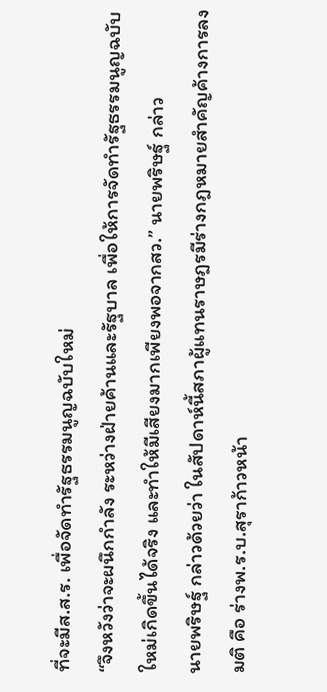ที่จะมีส.ส.ร. เพื่อจัดทำรัฐธรรมนูญฉบับใหม่
“จึงหวังว่าจะผนึกกำลัง ระหว่างฝ่ายค้านและรัฐบาล เพื่อให้การจัดทำรัฐธรรมนูญฉบับใหม่เกิดขึ้นได้จริง และทำให้มีเสียงมากเพียงพอจากสว.” นายพริษฐ์ กล่าว
นายพริษฐ์ กล่าวด้วยว่า ในสัปดาห์นี้สภาผู้แทนราษฎรมีร่างกฎหมายสำคัญค้างการลงมติ คือ ร่างพ.ร.บ.สุราก้าวหน้า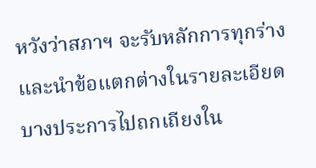หวังว่าสภาฯ จะรับหลักการทุกร่าง และนำข้อแตกต่างในรายละเอียดบางประการไปถกเถียงใน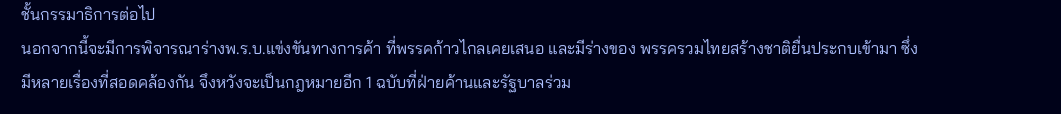ชั้นกรรมาธิการต่อไป
นอกจากนี้จะมีการพิจารณาร่างพ.ร.บ.แข่งขันทางการค้า ที่พรรคก้าวไกลเคยเสนอ และมีร่างของ พรรครวมไทยสร้างชาติยื่นประกบเข้ามา ซึ่งมีหลายเรื่องที่สอดคล้องกัน จึงหวังจะเป็นกฎหมายอีก 1 ฉบับที่ฝ่ายค้านและรัฐบาลร่วม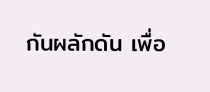กันผลักดัน เพื่อ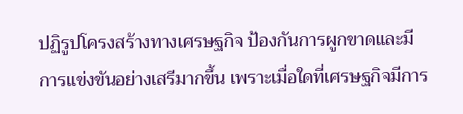ปฏิรูปโครงสร้างทางเศรษฐกิจ ป้องกันการผูกขาดและมีการแข่งขันอย่างเสรีมากขึ้น เพราะเมื่อใดที่เศรษฐกิจมีการ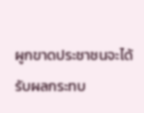ผูกขาดประชาชนจะได้รับผลกระทบ